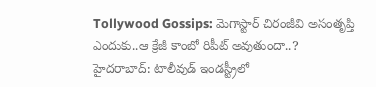Tollywood Gossips: మెగాస్టార్ చిరంజీవి అసంతృప్తి ఎందుకు..ఆ క్రేజీ కాంబో రిపీట్ అవుతుందా..?
హైదరాబాద్: టాలీవుడ్ ఇండస్ట్రీలో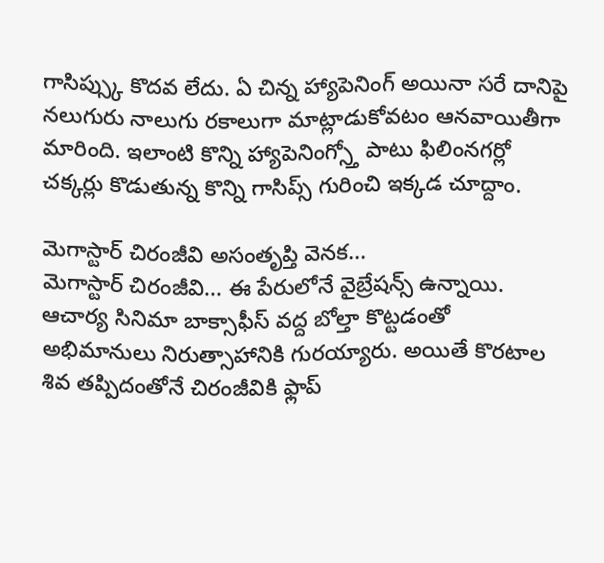గాసిప్స్కు కొదవ లేదు. ఏ చిన్న హ్యాపెనింగ్ అయినా సరే దానిపై నలుగురు నాలుగు రకాలుగా మాట్లాడుకోవటం ఆనవాయితీగా మారింది. ఇలాంటి కొన్ని హ్యాపెనింగ్స్తో పాటు ఫిలింనగర్లో చక్కర్లు కొడుతున్న కొన్ని గాసిప్స్ గురించి ఇక్కడ చూద్దాం.

మెగాస్టార్ చిరంజీవి అసంతృప్తి వెనక...
మెగాస్టార్ చిరంజీవి... ఈ పేరులోనే వైబ్రేషన్స్ ఉన్నాయి. ఆచార్య సినిమా బాక్సాఫీస్ వద్ద బోల్తా కొట్టడంతో అభిమానులు నిరుత్సాహానికి గురయ్యారు. అయితే కొరటాల శివ తప్పిదంతోనే చిరంజీవికి ఫ్లాప్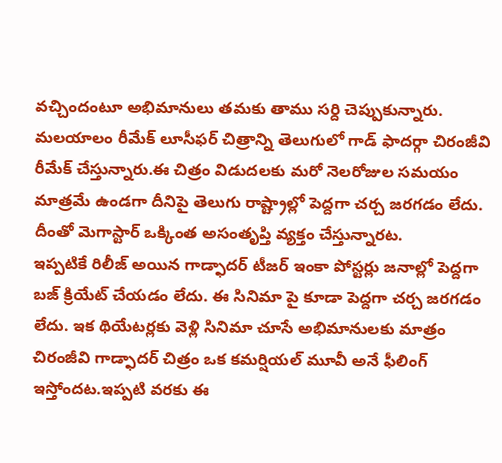వచ్చిందంటూ అభిమానులు తమకు తాము సర్ది చెప్పుకున్నారు. మలయాలం రీమేక్ లూసీఫర్ చిత్రాన్ని తెలుగులో గాడ్ ఫాదర్గా చిరంజీవి రీమేక్ చేస్తున్నారు.ఈ చిత్రం విడుదలకు మరో నెలరోజుల సమయం మాత్రమే ఉండగా దీనిపై తెలుగు రాష్ట్రాల్లో పెద్దగా చర్చ జరగడం లేదు. దీంతో మెగాస్టార్ ఒక్కింత అసంతృప్తి వ్యక్తం చేస్తున్నారట.
ఇప్పటికే రిలీజ్ అయిన గాడ్ఫాదర్ టీజర్ ఇంకా పోస్టర్లు జనాల్లో పెద్దగా బజ్ క్రియేట్ చేయడం లేదు. ఈ సినిమా పై కూడా పెద్దగా చర్చ జరగడం లేదు. ఇక థియేటర్లకు వెళ్లి సినిమా చూసే అభిమానులకు మాత్రం చిరంజీవి గాడ్ఫాదర్ చిత్రం ఒక కమర్షియల్ మూవీ అనే ఫీలింగ్ ఇస్తోందట.ఇప్పటి వరకు ఈ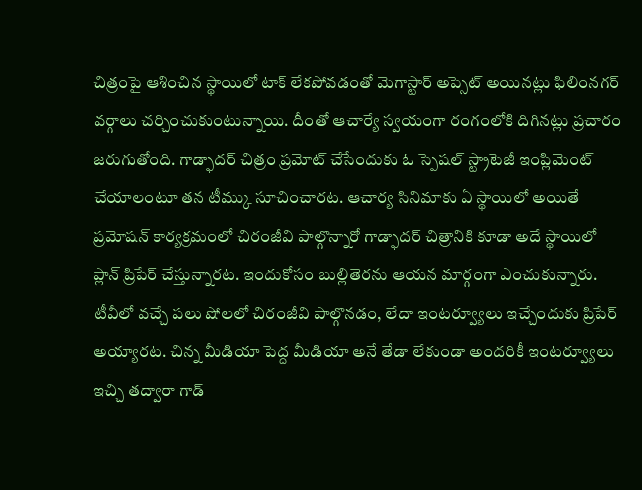చిత్రంపై ఆశించిన స్థాయిలో టాక్ లేకపోవడంతో మెగాస్టార్ అప్సెట్ అయినట్లు ఫిలింనగర్ వర్గాలు చర్చించుకుంటున్నాయి. దీంతో ఆచార్యే స్వయంగా రంగంలోకి దిగినట్లు ప్రచారం జరుగుతోంది. గాడ్ఫాదర్ చిత్రం ప్రమోట్ చేసేందుకు ఓ స్పెషల్ స్ట్రాటెజీ ఇంప్లిమెంట్ చేయాలంటూ తన టీమ్కు సూచించారట. ఆచార్య సినిమాకు ఏ స్థాయిలో అయితే ప్రమోషన్ కార్యక్రమంలో చిరంజీవి పాల్గొన్నారో గాడ్ఫాదర్ చిత్రానికి కూడా అదే స్థాయిలో ప్లాన్ ప్రిపేర్ చేస్తున్నారట. ఇందుకోసం బుల్లితెరను ఆయన మార్గంగా ఎంచుకున్నారు. టీవీలో వచ్చే పలు షోలలో చిరంజీవి పాల్గొనడం, లేదా ఇంటర్వ్యూలు ఇచ్చేందుకు ప్రిపేర్ అయ్యారట. చిన్న మీడియా పెద్ద మీడియా అనే తేడా లేకుండా అందరికీ ఇంటర్వ్యూలు ఇచ్చి తద్వారా గాడ్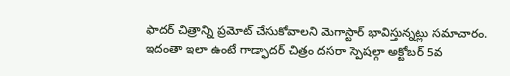ఫాదర్ చిత్రాన్ని ప్రమోట్ చేసుకోవాలని మెగాస్టార్ భావిస్తున్నట్లు సమాచారం.
ఇదంతా ఇలా ఉంటే గాడ్ఫాదర్ చిత్రం దసరా స్పెషల్గా అక్టోబర్ 5వ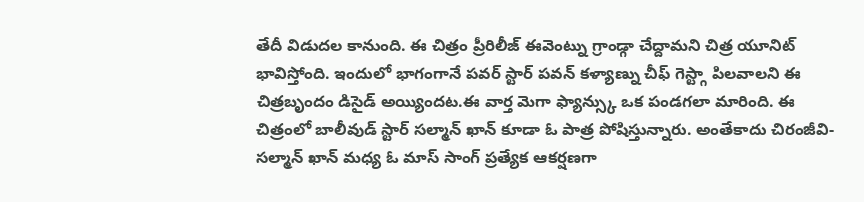తేదీ విడుదల కానుంది. ఈ చిత్రం ప్రీరిలీజ్ ఈవెంట్ను గ్రాండ్గా చేద్దామని చిత్ర యూనిట్ భావిస్తోంది. ఇందులో భాగంగానే పవర్ స్టార్ పవన్ కళ్యాణ్ను చీఫ్ గెస్ట్గా పిలవాలని ఈ చిత్రబృందం డిసైడ్ అయ్యిందట.ఈ వార్త మెగా ఫ్యాన్స్కు ఒక పండగలా మారింది. ఈ చిత్రంలో బాలీవుడ్ స్టార్ సల్మాన్ ఖాన్ కూడా ఓ పాత్ర పోషిస్తున్నారు. అంతేకాదు చిరంజీవి-సల్మాన్ ఖాన్ మధ్య ఓ మాస్ సాంగ్ ప్రత్యేక ఆకర్షణగా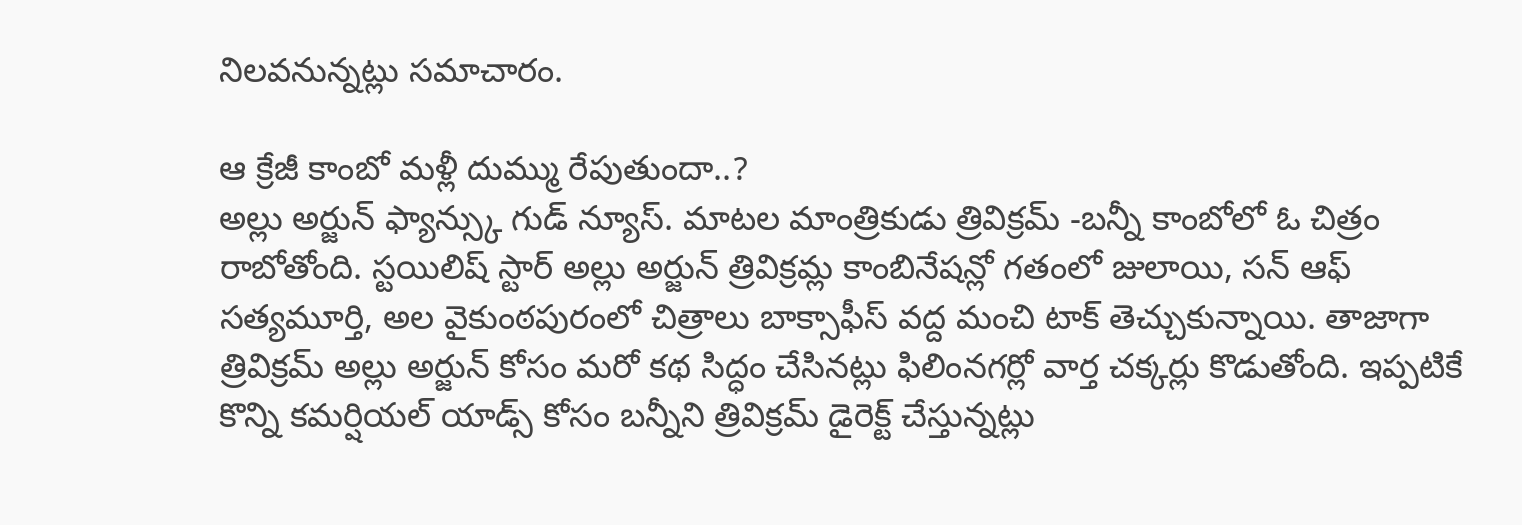నిలవనున్నట్లు సమాచారం.

ఆ క్రేజీ కాంబో మళ్లీ దుమ్ము రేపుతుందా..?
అల్లు అర్జున్ ఫ్యాన్స్కు గుడ్ న్యూస్. మాటల మాంత్రికుడు త్రివిక్రమ్ -బన్నీ కాంబోలో ఓ చిత్రం రాబోతోంది. స్టయిలిష్ స్టార్ అల్లు అర్జున్ త్రివిక్రమ్ల కాంబినేషన్లో గతంలో జులాయి, సన్ ఆఫ్ సత్యమూర్తి, అల వైకుంఠపురంలో చిత్రాలు బాక్సాఫీస్ వద్ద మంచి టాక్ తెచ్చుకున్నాయి. తాజాగా త్రివిక్రమ్ అల్లు అర్జున్ కోసం మరో కథ సిద్ధం చేసినట్లు ఫిలింనగర్లో వార్త చక్కర్లు కొడుతోంది. ఇప్పటికే కొన్ని కమర్షియల్ యాడ్స్ కోసం బన్నీని త్రివిక్రమ్ డైరెక్ట్ చేస్తున్నట్లు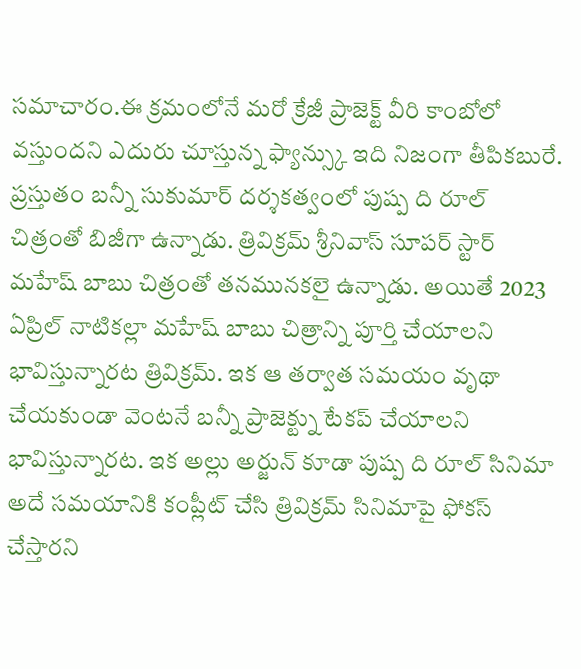సమాచారం.ఈ క్రమంలోనే మరో క్రేజీ ప్రాజెక్ట్ వీరి కాంబోలో వస్తుందని ఎదురు చూస్తున్న ఫ్యాన్స్కు ఇది నిజంగా తీపికబురే.
ప్రస్తుతం బన్నీ సుకుమార్ దర్శకత్వంలో పుష్ప ది రూల్ చిత్రంతో బిజీగా ఉన్నాడు. త్రివిక్రమ్ శ్రీనివాస్ సూపర్ స్టార్ మహేష్ బాబు చిత్రంతో తనమునకలై ఉన్నాడు. అయితే 2023 ఏప్రిల్ నాటికల్లా మహేష్ బాబు చిత్రాన్ని పూర్తి చేయాలని భావిస్తున్నారట త్రివిక్రమ్. ఇక ఆ తర్వాత సమయం వృథా చేయకుండా వెంటనే బన్నీ ప్రాజెక్ట్ను టేకప్ చేయాలని భావిస్తున్నారట. ఇక అల్లు అర్జున్ కూడా పుష్ప ది రూల్ సినిమా అదే సమయానికి కంప్లీట్ చేసి త్రివిక్రమ్ సినిమాపై ఫోకస్ చేస్తారని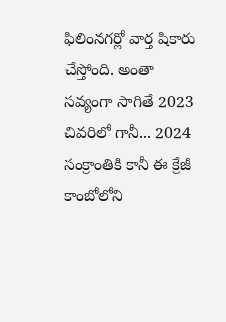ఫిలింనగర్లో వార్త షికారు చేస్తోంది. అంతా సవ్యంగా సాగితే 2023 చివరిలో గానీ... 2024 సంక్రాంతికి కానీ ఈ క్రేజీ కాంబోలోని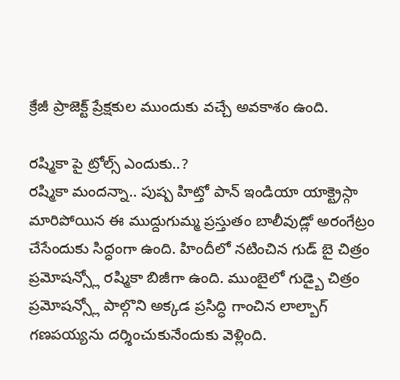క్రేజీ ప్రాజెక్ట్ ప్రేక్షకుల ముందుకు వచ్చే అవకాశం ఉంది.

రష్మికా పై ట్రోల్స్ ఎందుకు..?
రష్మికా మందన్నా.. పుష్ప హిట్తో పాన్ ఇండియా యాక్ట్రెస్గా మారిపోయిన ఈ ముద్దుగుమ్మ ప్రస్తుతం బాలీవుడ్లో అరంగేట్రం చేసేందుకు సిద్ధంగా ఉంది. హిందీలో నటించిన గుడ్ బై చిత్రం ప్రమోషన్స్లో రష్మికా బిజీగా ఉంది. ముంబైలో గుడ్బై చిత్రం ప్రమోషన్స్లో పాల్గొని అక్కడ ప్రసిద్ధి గాంచిన లాల్బాగ్ గణపయ్యను దర్శించుకునేందుకు వెళ్లింది.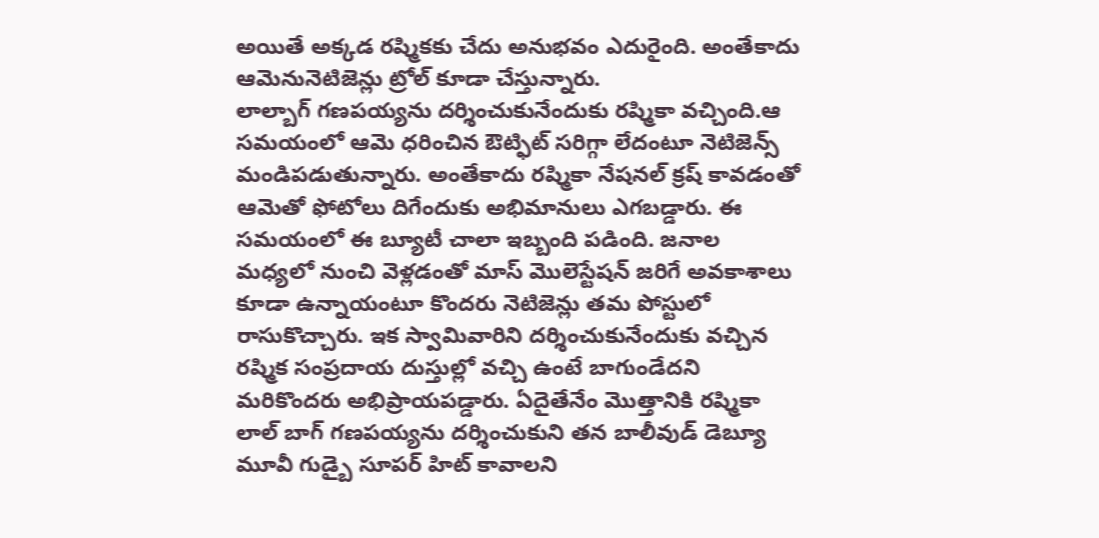అయితే అక్కడ రష్మికకు చేదు అనుభవం ఎదురైంది. అంతేకాదు ఆమెనునెటిజెన్లు ట్రోల్ కూడా చేస్తున్నారు.
లాల్బాగ్ గణపయ్యను దర్శించుకునేందుకు రష్మికా వచ్చింది.ఆ సమయంలో ఆమె ధరించిన ఔట్ఫిట్ సరిగ్గా లేదంటూ నెటిజెన్స్ మండిపడుతున్నారు. అంతేకాదు రష్మికా నేషనల్ క్రష్ కావడంతో ఆమెతో ఫోటోలు దిగేందుకు అభిమానులు ఎగబడ్డారు. ఈ సమయంలో ఈ బ్యూటీ చాలా ఇబ్బంది పడింది. జనాల మధ్యలో నుంచి వెళ్లడంతో మాస్ మొలెస్టేషన్ జరిగే అవకాశాలు కూడా ఉన్నాయంటూ కొందరు నెటిజెన్లు తమ పోస్టులో రాసుకొచ్చారు. ఇక స్వామివారిని దర్శించుకునేందుకు వచ్చిన రష్మిక సంప్రదాయ దుస్తుల్లో వచ్చి ఉంటే బాగుండేదని మరికొందరు అభిప్రాయపడ్డారు. ఏదైతేనేం మొత్తానికి రష్మికా లాల్ బాగ్ గణపయ్యను దర్శించుకుని తన బాలీవుడ్ డెబ్యూ మూవీ గుడ్బై సూపర్ హిట్ కావాలని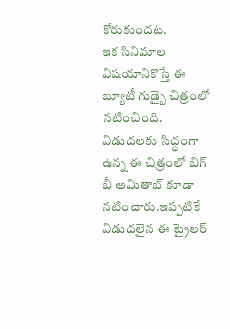కోరుకుందట.
ఇక సినిమాల విషయానికొస్తే ఈ బ్యూటీ గుడ్బై చిత్రంలో నటించింది. విడుదలకు సిద్ధంగా ఉన్న ఈ చిత్రంలో బిగ్ బీ అమితాబ్ కూడా నటించారు.ఇప్పటికే విడుదలైన ఈ ట్రైలర్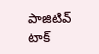పాజిటివ్ టాక్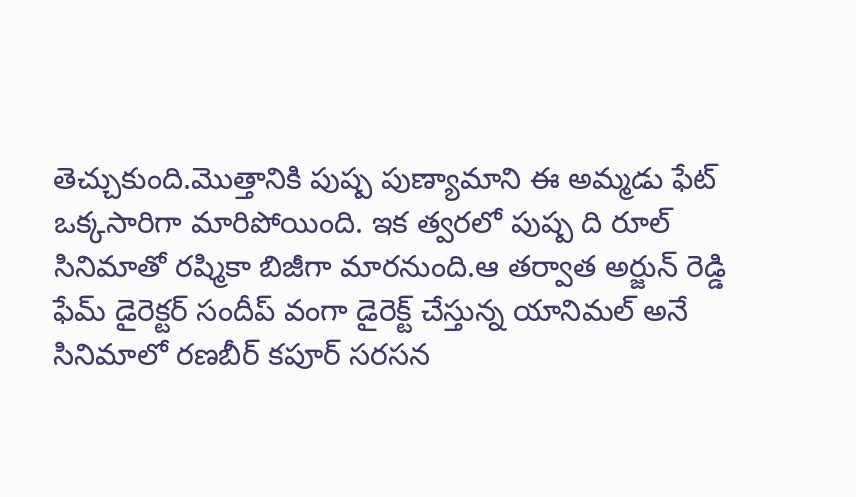తెచ్చుకుంది.మొత్తానికి పుష్ప పుణ్యామాని ఈ అమ్మడు ఫేట్ ఒక్కసారిగా మారిపోయింది. ఇక త్వరలో పుష్ప ది రూల్ సినిమాతో రష్మికా బిజీగా మారనుంది.ఆ తర్వాత అర్జున్ రెడ్డి ఫేమ్ డైరెక్టర్ సందీప్ వంగా డైరెక్ట్ చేస్తున్న యానిమల్ అనే సినిమాలో రణబీర్ కపూర్ సరసన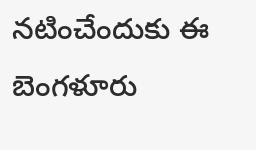నటించేందుకు ఈ బెంగళూరు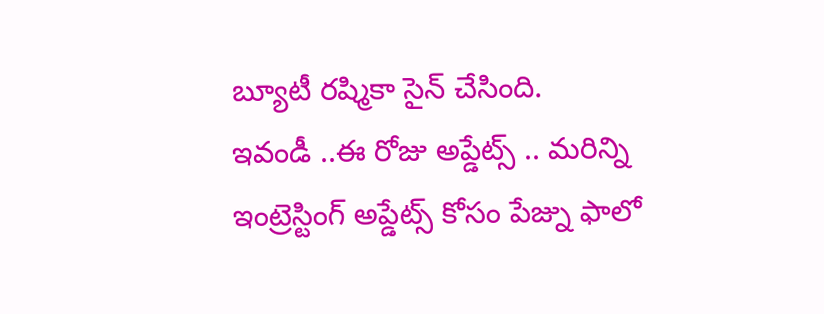బ్యూటీ రష్మికా సైన్ చేసింది.
ఇవండీ ..ఈ రోజు అప్డేట్స్ .. మరిన్ని ఇంట్రెస్టింగ్ అప్డేట్స్ కోసం పేజ్ను ఫాలో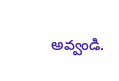అవ్వండి.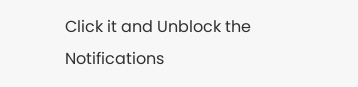Click it and Unblock the Notifications